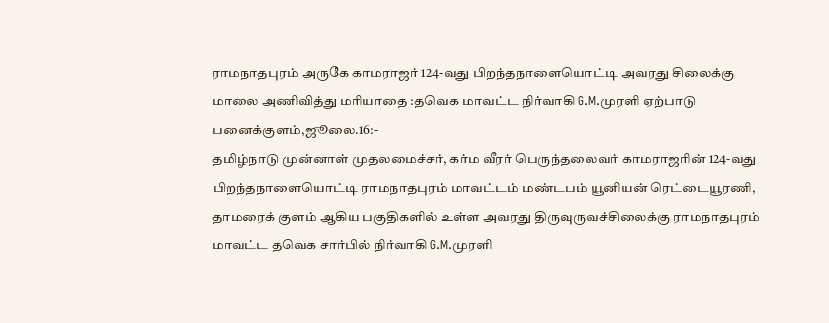ராமநாதபுரம் அருகே காமராஜர் 124-வது பிறந்தநாளையொட்டி அவரது சிலைக்கு மாலை அணிவித்து மரியாதை :தவெக மாவட்ட நிர்வாகி G.M.முரளி ஏற்பாடு
பனைக்குளம்,ஜூலை.16:-
தமிழ்நாடு முன்னாள் முதலமைச்சர், கர்ம வீரர் பெருந்தலைவர் காமராஜரின் 124-வது பிறந்தநாளையொட்டி ராமநாதபுரம் மாவட்டம் மண்டபம் யூனியன் ரெட்டையூரணி, தாமரைக் குளம் ஆகிய பகுதிகளில் உள்ள அவரது திருவுருவச்சிலைக்கு ராமநாதபுரம் மாவட்ட தவெக சார்பில் நிர்வாகி G.M.முரளி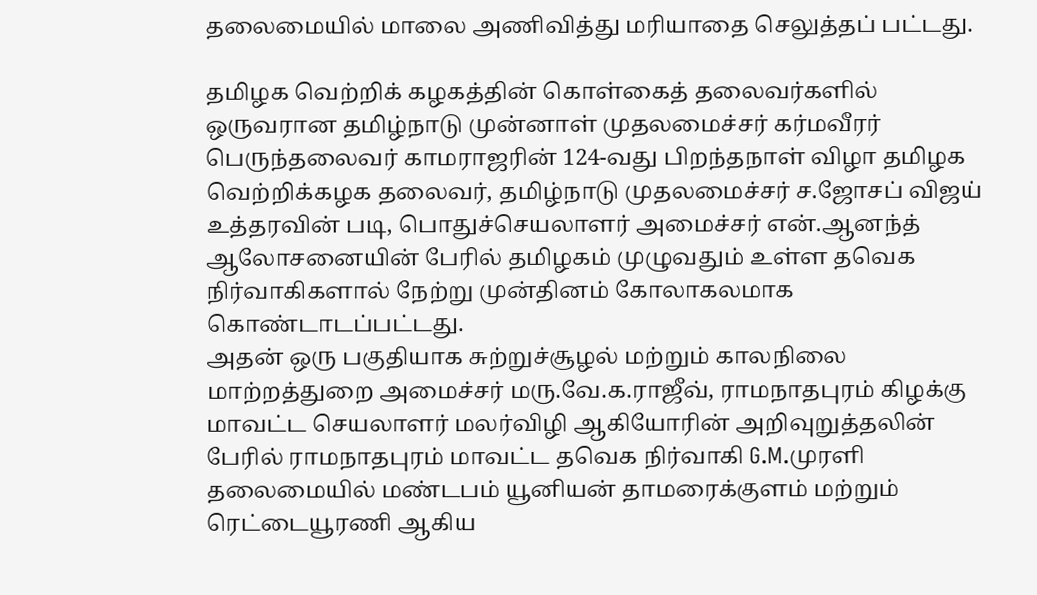தலைமையில் மாலை அணிவித்து மரியாதை செலுத்தப் பட்டது.

தமிழக வெற்றிக் கழகத்தின் கொள்கைத் தலைவர்களில் ஒருவரான தமிழ்நாடு முன்னாள் முதலமைச்சர் கர்மவீரர் பெருந்தலைவர் காமராஜரின் 124-வது பிறந்தநாள் விழா தமிழக வெற்றிக்கழக தலைவர், தமிழ்நாடு முதலமைச்சர் ச.ஜோசப் விஜய் உத்தரவின் படி, பொதுச்செயலாளர் அமைச்சர் என்.ஆனந்த் ஆலோசனையின் பேரில் தமிழகம் முழுவதும் உள்ள தவெக நிர்வாகிகளால் நேற்று முன்தினம் கோலாகலமாக கொண்டாடப்பட்டது.
அதன் ஒரு பகுதியாக சுற்றுச்சூழல் மற்றும் காலநிலை மாற்றத்துறை அமைச்சர் மரு.வே.க.ராஜீவ், ராமநாதபுரம் கிழக்கு மாவட்ட செயலாளர் மலர்விழி ஆகியோரின் அறிவுறுத்தலின் பேரில் ராமநாதபுரம் மாவட்ட தவெக நிர்வாகி G.M.முரளி தலைமையில் மண்டபம் யூனியன் தாமரைக்குளம் மற்றும் ரெட்டையூரணி ஆகிய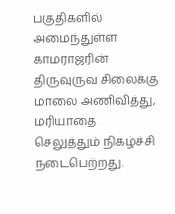பகுதிகளில் அமைந்துள்ள காமராஜரின் திருவுருவ சிலைக்கு மாலை அணிவித்து, மரியாதை செலுத்தும் நிகழ்ச்சி நடைபெற்றது.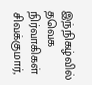இந்நிகழ்வில் தவெக நிர்வாகிகள் சிவக்குமார்,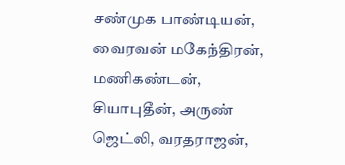சண்முக பாண்டியன், வைரவன் மகேந்திரன், மணிகண்டன், சியாபுதீன், அருண் ஜெட்லி, வரதராஜன்,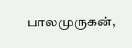பாலமுருகன்,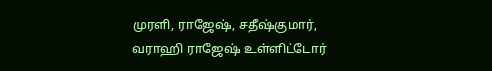முரளி, ராஜேஷ், சதீஷ்குமார், வராஹி ராஜேஷ் உள்ளிட்டோர்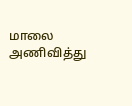மாலை அணிவித்து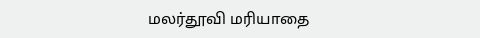மலர்தூவி மரியாதை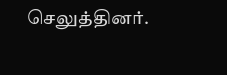செலுத்தினர்.